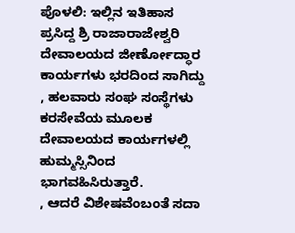ಪೊಳಲಿ: ಇಲ್ಲಿನ ಇತಿಹಾಸ ಪ್ರಸಿದ್ದ ಶ್ರಿ ರಾಜಾರಾಜೇಶ್ವರಿ ದೇವಾಲಯದ ಜೀರ್ಣೋದ್ಧಾರ ಕಾರ್ಯಗಳು ಭರದಿಂದ ಸಾಗಿದ್ದು , ಹಲವಾರು ಸಂಘ ಸಂಸ್ಥೆಗಳು ಕರಸೇವೆಯ ಮೂಲಕ ದೇವಾಲಯದ ಕಾರ್ಯಗಳಲ್ಲಿ ಹುಮ್ಮಸ್ಸಿನಿಂದ ಭಾಗವಹಿಸಿರುತ್ತಾರೆ.
, ಆದರೆ ವಿಶೇಷವೆಂಬಂತೆ ಸದಾ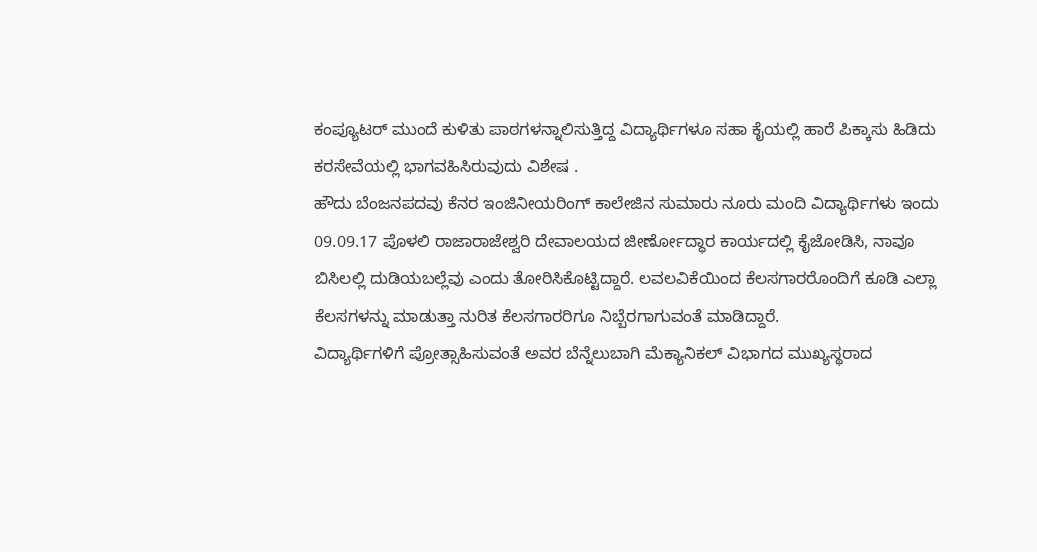ಕಂಪ್ಯೂಟರ್ ಮುಂದೆ ಕುಳಿತು ಪಾಠಗಳನ್ನಾಲಿಸುತ್ತಿದ್ದ ವಿದ್ಯಾರ್ಥಿಗಳೂ ಸಹಾ ಕೈಯಲ್ಲಿ ಹಾರೆ ಪಿಕ್ಕಾಸು ಹಿಡಿದು ಕರಸೇವೆಯಲ್ಲಿ ಭಾಗವಹಿಸಿರುವುದು ವಿಶೇಷ .
ಹೌದು ಬೆಂಜನಪದವು ಕೆನರ ಇಂಜಿನೀಯರಿಂಗ್ ಕಾಲೇಜಿನ ಸುಮಾರು ನೂರು ಮಂದಿ ವಿದ್ಯಾರ್ಥಿಗಳು ಇಂದು 09.09.17 ಪೊಳಲಿ ರಾಜಾರಾಜೇಶ್ವರಿ ದೇವಾಲಯದ ಜೀರ್ಣೋದ್ಧಾರ ಕಾರ್ಯದಲ್ಲಿ ಕೈಜೋಡಿಸಿ, ನಾವೂ ಬಿಸಿಲಲ್ಲಿ ದುಡಿಯಬಲ್ಲೆವು ಎಂದು ತೋರಿಸಿಕೊಟ್ಟಿದ್ದಾರೆ. ಲವಲವಿಕೆಯಿಂದ ಕೆಲಸಗಾರರೊಂದಿಗೆ ಕೂಡಿ ಎಲ್ಲಾ ಕೆಲಸಗಳನ್ನು ಮಾಡುತ್ತಾ ನುರಿತ ಕೆಲಸಗಾರರಿಗೂ ನಿಬ್ಬೆರಗಾಗುವಂತೆ ಮಾಡಿದ್ದಾರೆ.
ವಿದ್ಯಾರ್ಥಿಗಳಿಗೆ ಪ್ರೋತ್ಸಾಹಿಸುವಂತೆ ಅವರ ಬೆನ್ನೆಲುಬಾಗಿ ಮೆಕ್ಯಾನಿಕಲ್ ವಿಭಾಗದ ಮುಖ್ಯಸ್ಥರಾದ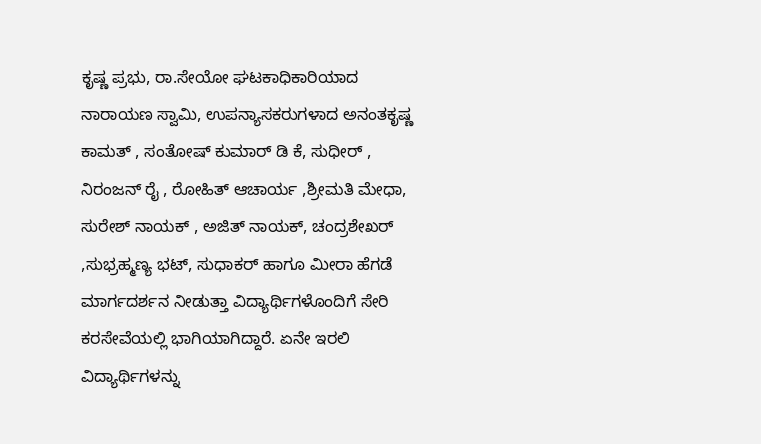ಕೃಷ್ಣ ಪ್ರಭು, ರಾ.ಸೇಯೋ ಘಟಕಾಧಿಕಾರಿಯಾದ ನಾರಾಯಣ ಸ್ವಾಮಿ, ಉಪನ್ಯಾಸಕರುಗಳಾದ ಅನಂತಕೃಷ್ಣ ಕಾಮತ್ , ಸಂತೋಷ್ ಕುಮಾರ್ ಡಿ ಕೆ, ಸುಧೀರ್ , ನಿರಂಜನ್ ರೈ , ರೋಹಿತ್ ಆಚಾರ್ಯ ,ಶ್ರೀಮತಿ ಮೇಧಾ, ಸುರೇಶ್ ನಾಯಕ್ , ಅಜಿತ್ ನಾಯಕ್, ಚಂದ್ರಶೇಖರ್ ,ಸುಭ್ರಹ್ಮಣ್ಯ ಭಟ್, ಸುಧಾಕರ್ ಹಾಗೂ ಮೀರಾ ಹೆಗಡೆ ಮಾರ್ಗದರ್ಶನ ನೀಡುತ್ತಾ ವಿದ್ಯಾರ್ಥಿಗಳೊಂದಿಗೆ ಸೇರಿ ಕರಸೇವೆಯಲ್ಲಿ ಭಾಗಿಯಾಗಿದ್ದಾರೆ. ಏನೇ ಇರಲಿ ವಿದ್ಯಾರ್ಥಿಗಳನ್ನು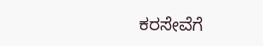ಕರಸೇವೆಗೆ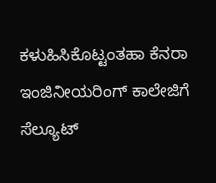ಕಳುಹಿಸಿಕೊಟ್ಟಂತಹಾ ಕೆನರಾ ಇಂಜಿನೀಯರಿಂಗ್ ಕಾಲೇಜಿಗೆ ಸೆಲ್ಯೂಟ್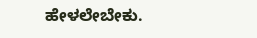ಹೇಳಲೇಬೇಕು.